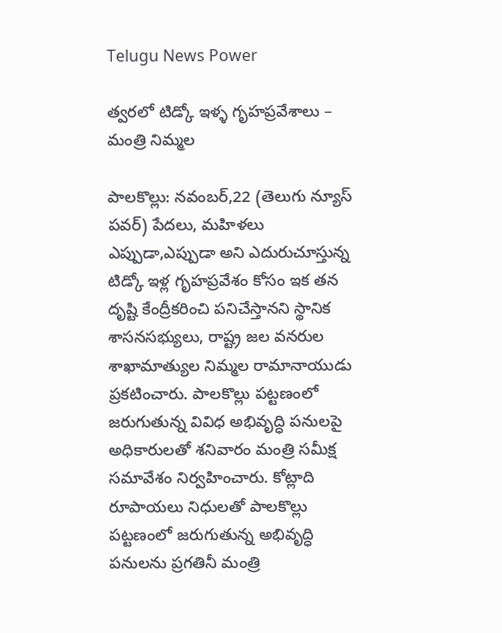Telugu News Power

త్వరలో టిడ్కో ఇళ్ళ గృహప్రవేశాలు – మంత్రి నిమ్మల

పాలకొల్లు: నవంబర్,22 (తెలుగు న్యూస్ పవర్) పేదలు, మహిళలు ఎప్పుడా,ఎప్పుడా అని ఎదురుచూస్తున్న టిడ్కో ఇళ్ల గృహప్రవేశం కోసం ఇక తన దృష్టి కేంద్రీకరించి పనిచేస్తానని స్థానిక శాసనసభ్యులు, రాష్ట్ర జల వనరుల శాఖామాత్యుల నిమ్మల రామానాయుడు ప్రకటించారు. పాలకొల్లు పట్టణంలో జరుగుతున్న వివిధ అభివృద్ధి పనులపై అధికారులతో శనివారం మంత్రి సమీక్ష సమావేశం నిర్వహించారు. కోట్లాది రూపాయలు నిధులతో పాలకొల్లు పట్టణంలో జరుగుతున్న అభివృద్ధి పనులను ప్రగతినీ మంత్రి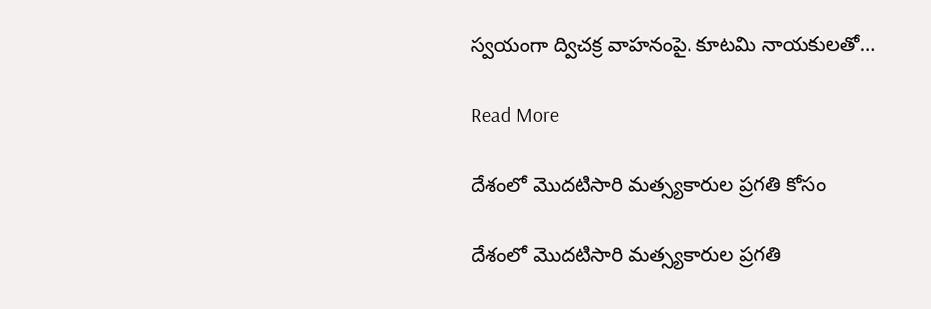స్వయంగా ద్విచక్ర వాహనంపై، కూటమి నాయకులతో…

Read More

దేశంలో మొదటిసారి మత్స్యకారుల ప్రగతి కోసం

దేశంలో మొదటిసారి మత్స్యకారుల ప్రగతి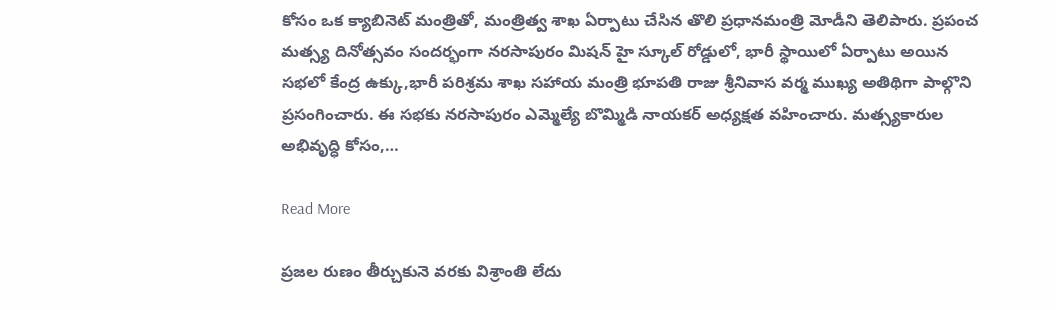కోసం ఒక క్యాబినెట్ మంత్రితో, మంత్రిత్వ శాఖ ఏర్పాటు చేసిన తొలి ప్రధానమంత్రి మోడీని తెలిపారు. ప్రపంచ మత్స్య దినోత్సవం సందర్భంగా నరసాపురం మిషన్ హై స్కూల్ రోడ్డులో, భారీ స్థాయిలో ఏర్పాటు అయిన సభలో కేంద్ర ఉక్కు,భారీ పరిశ్రమ శాఖ సహాయ మంత్రి భూపతి రాజు శ్రీనివాస వర్మ ముఖ్య అతిథిగా పాల్గొని ప్రసంగించారు. ఈ సభకు నరసాపురం ఎమ్మెల్యే బొమ్మిడి నాయకర్ అధ్యక్షత వహించారు. మత్స్యకారుల అభివృద్ధి కోసం,…

Read More

ప్రజల రుణం తీర్చుకునె వరకు విశ్రాంతి లేదు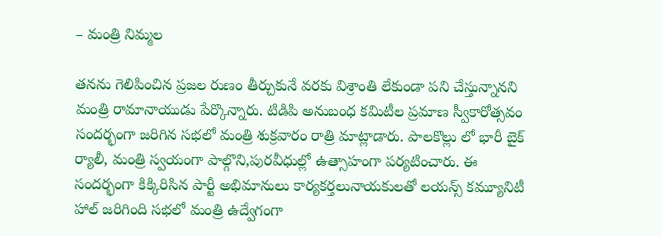– మంత్రి నిమ్మల

తనను గెలిపించిన ప్రజల రుణం తీర్చుకునే వరకు విశ్రాంతి లేకుండా పని చేస్తున్నానని మంత్రి రామానాయుడు పేర్కొన్నారు. టిడిపి అనుబంధ కమిటీల ప్రమాణ స్వీకారోత్సవం సందర్భంగా జరిగిన సభలో మంత్రి శుక్రవారం రాత్రి మాట్లాడారు. పాలకొల్లు లో భారీ బైక్ ర్యాలీ, మంత్రి స్వయంగా పాల్గొని,పురవీధుల్లో ఉత్సాహంగా పర్యటించారు. ఈ సందర్భంగా కిక్కిరిసిన పార్టీ అభిమానులు కార్యకర్తలునాయకులతో లయన్స్ కమ్యూనిటీ హాల్ జరిగింది సభలో మంత్రి ఉద్వేగంగా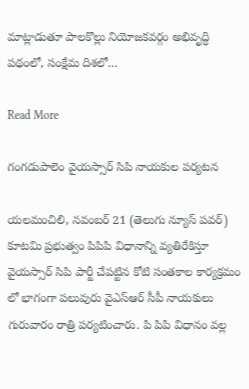మాట్లాడుతూ పాలకొల్లు నియోజకవర్గం అభివృద్ధి పథంలో, సంక్షేమ దిశలో…

Read More

గంగడుపాలెం వైయస్సార్ సిపి నాయకుల పర్యటన

యలమంచిలి, నవంబర్ 21 (తెలుగు న్యూస్ పవర్) కూటమి ప్రభుత్వం పిపిపి విధానాన్ని వ్యతిరేకిస్తూ వైయస్సార్ సిపి పార్టీ చేపట్టిన కోటి సంతకాల కార్యక్రమం లో భాగంగా పలువురు వైఎస్ఆర్ సీపీ నాయకులు గురువారం రాత్రి పర్యటించారు. పి పిపి విధానం వల్ల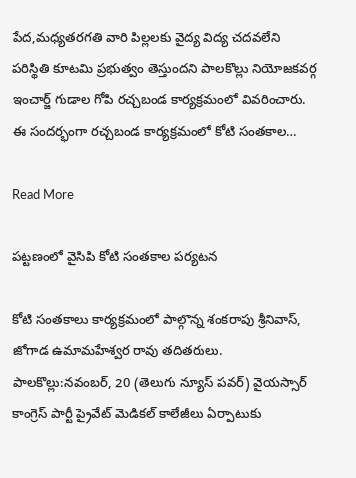పేద,మధ్యతరగతి వారి పిల్లలకు వైద్య విద్య చదవలేని పరిస్థితి కూటమి ప్రభుత్వం తెస్తుందని పాలకొల్లు నియోజకవర్గ ఇంచార్జ్ గుడాల గోపి రచ్చబండ కార్యక్రమంలో వివరించారు. ఈ సందర్భంగా రచ్చబండ కార్యక్రమంలో కోటి సంతకాల…

Read More

పట్టణంలో వైసిపి కోటి సంతకాల పర్యటన

కోటి సంతకాలు కార్యక్రమంలో పాల్గొన్న శంకరాపు శ్రీనివాస్, జోగాడ ఉమామహేశ్వర రావు తదితరులు. పాలకొల్లు:నవంబర్, 20 (తెలుగు న్యూస్ పవర్) వైయస్సార్ కాంగ్రెస్ పార్టీ ప్రైవేట్ మెడికల్ కాలేజీలు ఏర్పాటుకు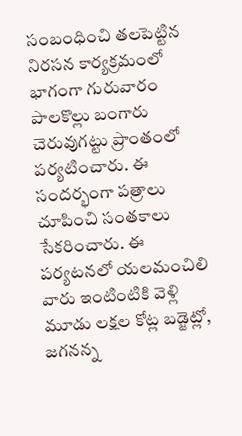సంబంధించి తలపెట్టిన నిరసన కార్యక్రమంలో భాగంగా గురువారం పాలకొల్లు బంగారు చెరువుగట్టు ప్రాంతంలో పర్యటించారు. ఈ సందర్భంగా పత్రాలు చూపించి సంతకాలు సేకరించారు. ఈ పర్యటనలో యలమంచిలి వారు ఇంటింటికి వెళ్లి మూడు లక్షల కోట్ల బడ్జెట్లో, జగనన్న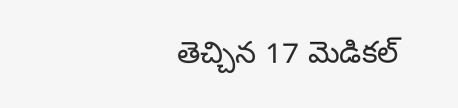తెచ్చిన 17 మెడికల్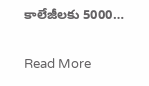కాలేజీలకు 5000…

Read More